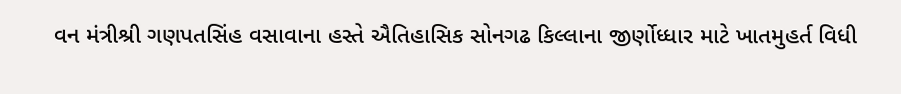વન મંત્રીશ્રી ગણપતસિંહ વસાવાના હસ્તે ઐતિહાસિક સોનગઢ કિલ્લાના જીર્ણોધ્ધાર માટે ખાતમુહર્ત વિધી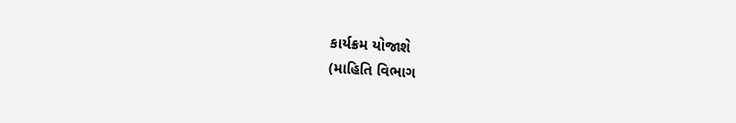કાર્યક્રમ યોજાશે
(માહિતિ વિભાગ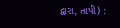દ્વારા, તાપી) :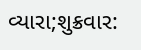વ્યારા;શુક્રવાર: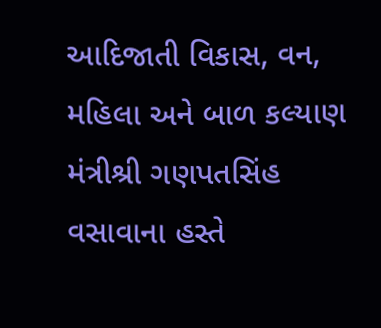આદિજાતી વિકાસ, વન, મહિલા અને બાળ કલ્યાણ મંત્રીશ્રી ગણપતસિંહ વસાવાના હસ્તે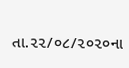તા.૨૨/૦૮/૨૦૨૦ના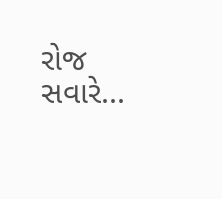રોજ સવારે...